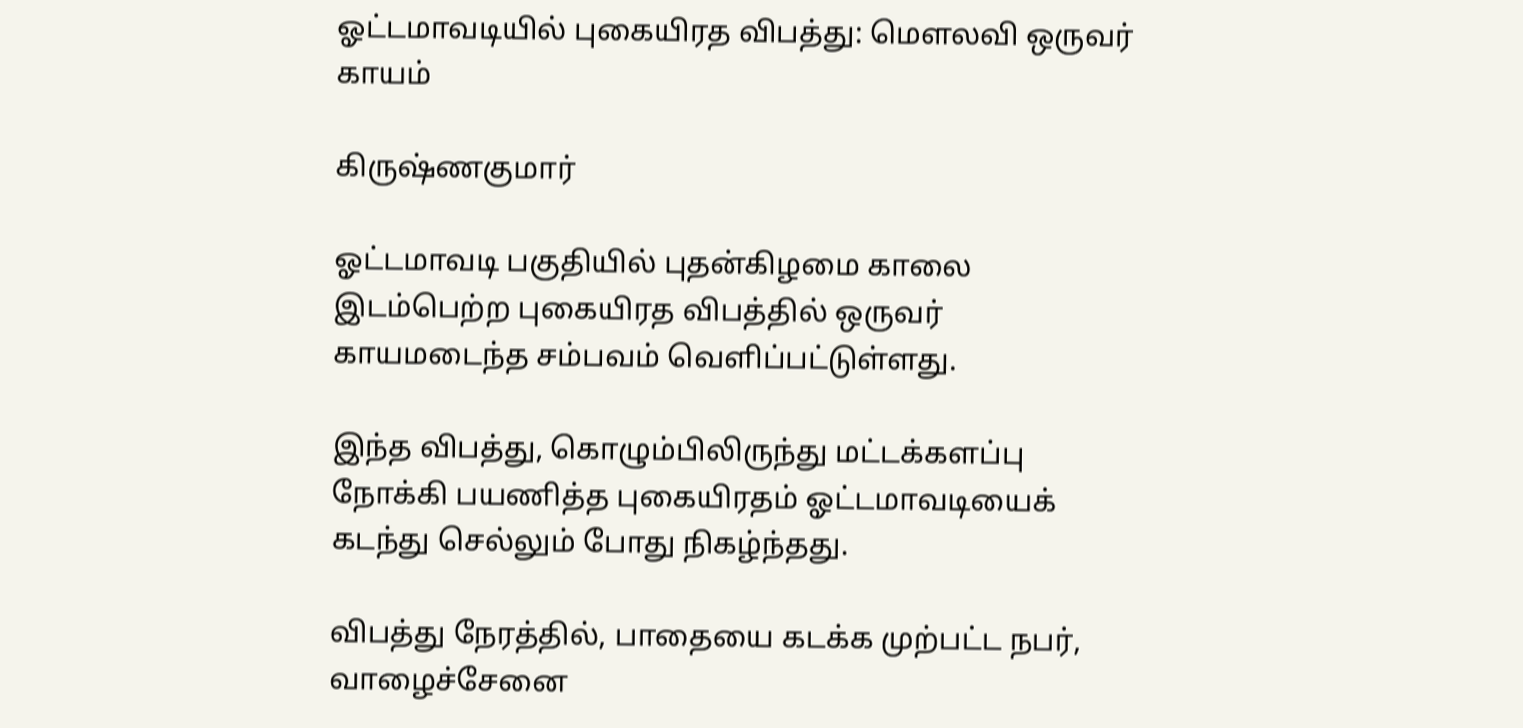ஓட்டமாவடியில் புகையிரத விபத்து: மௌலவி ஒருவர் காயம்

கிருஷ்ணகுமார்

ஓட்டமாவடி பகுதியில் புதன்கிழமை காலை இடம்பெற்ற புகையிரத விபத்தில் ஒருவர் காயமடைந்த சம்பவம் வெளிப்பட்டுள்ளது.

இந்த விபத்து, கொழும்பிலிருந்து மட்டக்களப்பு நோக்கி பயணித்த புகையிரதம் ஓட்டமாவடியைக் கடந்து செல்லும் போது நிகழ்ந்தது.

விபத்து நேரத்தில், பாதையை கடக்க முற்பட்ட நபர், வாழைச்சேனை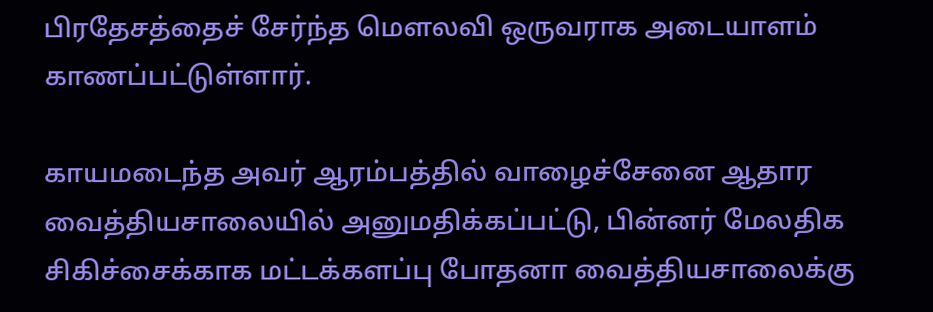பிரதேசத்தைச் சேர்ந்த மௌலவி ஒருவராக அடையாளம் காணப்பட்டுள்ளார்.

காயமடைந்த அவர் ஆரம்பத்தில் வாழைச்சேனை ஆதார வைத்தியசாலையில் அனுமதிக்கப்பட்டு, பின்னர் மேலதிக சிகிச்சைக்காக மட்டக்களப்பு போதனா வைத்தியசாலைக்கு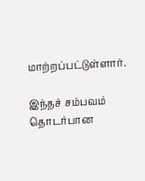மாற்றப்பட்டுள்ளார்.

இந்தச் சம்பவம் தொடர்பான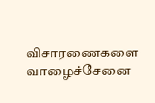விசாரணைகளை வாழைச்சேனை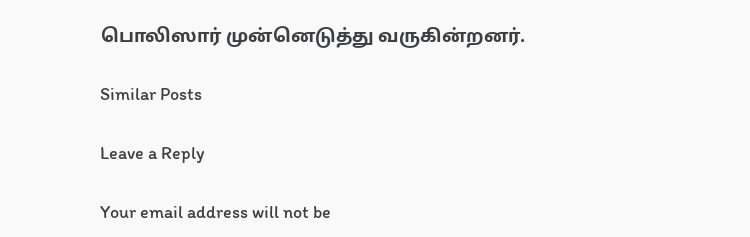பொலிஸார் முன்னெடுத்து வருகின்றனர்.

Similar Posts

Leave a Reply

Your email address will not be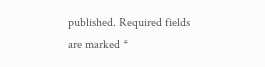published. Required fields are marked *